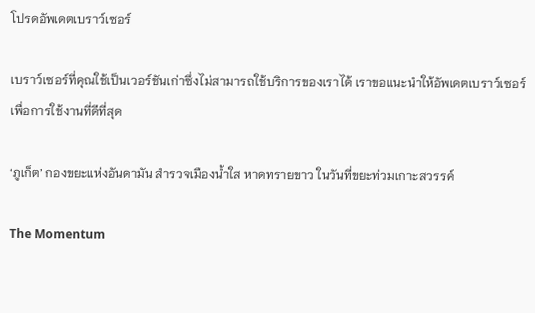โปรดอัพเดตเบราว์เซอร์

เบราว์เซอร์ที่คุณใช้เป็นเวอร์ชันเก่าซึ่งไม่สามารถใช้บริการของเราได้ เราขอแนะนำให้อัพเดตเบราว์เซอร์เพื่อการใช้งานที่ดีที่สุด

‘ภูเก็ต’ กองขยะแห่งอันดามัน สำรวจเมืองน้ำใส หาดทรายขาว ในวันที่ขยะท่วมเกาะสวรรค์

The Momentum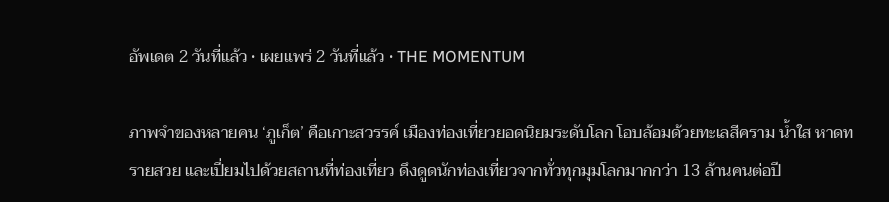อัพเดต 2 วันที่แล้ว • เผยแพร่ 2 วันที่แล้ว • THE MOMENTUM

ภาพจำของหลายคน ‘ภูเก็ต’ คือเกาะสวรรค์ เมืองท่องเที่ยวยอดนิยมระดับโลก โอบล้อมด้วยทะเลสีคราม น้ำใส หาดทรายสวย และเปี่ยมไปด้วยสถานที่ท่องเที่ยว ดึงดูดนักท่องเที่ยวจากทั่วทุกมุมโลกมากกว่า 13 ล้านคนต่อปี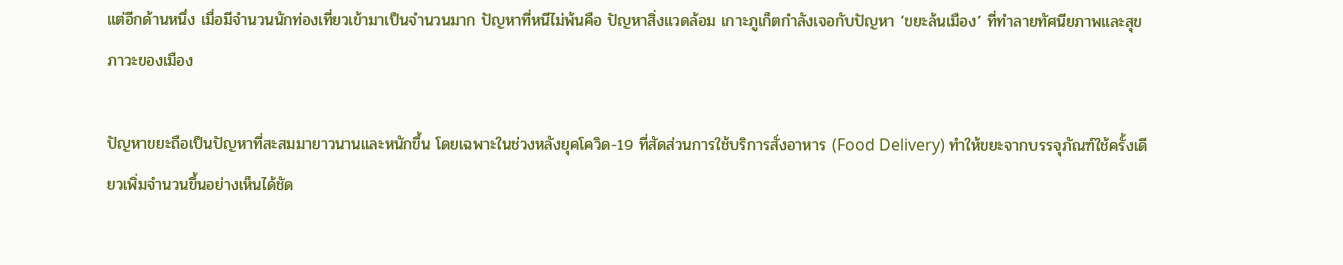แต่อีกด้านหนึ่ง เมื่อมีจำนวนนักท่องเที่ยวเข้ามาเป็นจำนวนมาก ปัญหาที่หนีไม่พ้นคือ ปัญหาสิ่งแวดล้อม เกาะภูเก็ตกำลังเจอกับปัญหา ‘ขยะล้นเมือง’ ที่ทำลายทัศนียภาพและสุขภาวะของเมือง

ปัญหาขยะถือเป็นปัญหาที่สะสมมายาวนานและหนักขึ้น โดยเฉพาะในช่วงหลังยุคโควิด-19 ที่สัดส่วนการใช้บริการสั่งอาหาร (Food Delivery) ทำให้ขยะจากบรรจุภัณฑ์ใช้ครั้งเดียวเพิ่มจำนวนขึ้นอย่างเห็นได้ชัด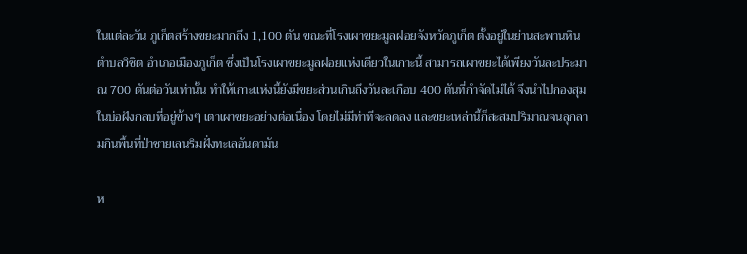ในแต่ละวัน ภูเก็ตสร้างขยะมากถึง 1,100 ตัน ขณะที่โรงเผาขยะมูลฝอยจังหวัดภูเก็ต ตั้งอยู่ในย่านสะพานหิน ตำบลวิชิต อำเภอเมืองภูเก็ต ซึ่งเป็นโรงเผาขยะมูลฝอยแห่งเดียวในเกาะนี้ สามารถเผาขยะได้เพียงวันละประมาณ 700 ตันต่อวันเท่านั้น ทำให้เกาะแห่งนี้ยังมีขยะส่วนเกินถึงวันละเกือบ 400 ตันที่กำจัดไม่ได้ จึงนำไปกองสุมในบ่อฝังกลบที่อยู่ข้างๆ เตาเผาขยะอย่างต่อเนื่อง โดยไม่มีท่าทีจะลดลง และขยะเหล่านี้ก็สะสมปริมาณจนลุกลามกินพื้นที่ป่าชายเลนริมฝั่งทะเลอันดามัน

ห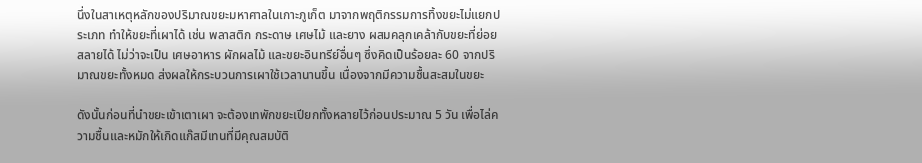นึ่งในสาเหตุหลักของปริมาณขยะมหาศาลในเกาะภูเก็ต มาจากพฤติกรรมการทิ้งขยะไม่แยกประเภท ทำให้ขยะที่เผาได้ เช่น พลาสติก กระดาษ เศษไม้ และยาง ผสมคลุกเคล้ากับขยะที่ย่อยสลายได้ ไม่ว่าจะเป็น เศษอาหาร ผักผลไม้ และขยะอินทรีย์อื่นๆ ซึ่งคิดเป็นร้อยละ 60 จากปริมาณขยะทั้งหมด ส่งผลให้กระบวนการเผาใช้เวลานานขึ้น เนื่องจากมีความชื้นสะสมในขยะ

ดังนั้นก่อนที่นำขยะเข้าเตาเผา จะต้องเทพักขยะเปียกทั้งหลายไว้ก่อนประมาณ 5 วัน เพื่อไล่ความชื้นและหมักให้เกิดแก๊สมีเทนที่มีคุณสมบัติ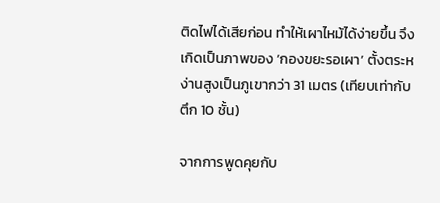ติดไฟได้เสียก่อน ทำให้เผาไหม้ได้ง่ายขึ้น จึงเกิดเป็นภาพของ ‘กองขยะรอเผา’ ตั้งตระหง่านสูงเป็นภูเขากว่า 31 เมตร (เทียบเท่ากับตึก 10 ชั้น)

จากการพูดคุยกับ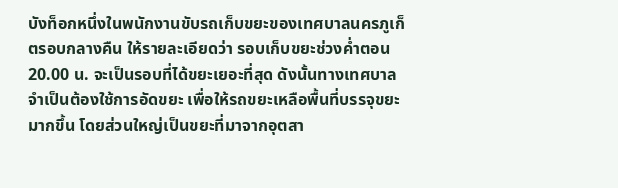บังท็อกหนึ่งในพนักงานขับรถเก็บขยะของเทศบาลนครภูเก็ตรอบกลางคืน ให้รายละเอียดว่า รอบเก็บขยะช่วงค่ำตอน 20.00 น. จะเป็นรอบที่ได้ขยะเยอะที่สุด ดังนั้นทางเทศบาลจำเป็นต้องใช้การอัดขยะ เพื่อให้รถขยะเหลือพื้นที่บรรจุขยะมากขึ้น โดยส่วนใหญ่เป็นขยะที่มาจากอุตสา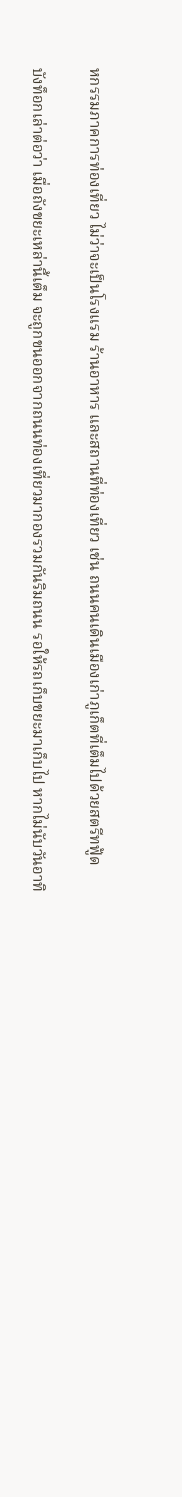หกรรมภาคการท่องเที่ยว ไม่ว่าจะเป็นโรงแรม ร้านอาหาร และสถานที่ท่องเที่ยว เช่น ถนนคนเดินเมืองเก่าภูเก็ตที่เต็มไปด้วยสตรีทฟู้ด

บังท็อกเล่าต่อว่า เมื่อถังขยะเหล่านี้เต็ม จะถูกขนออกจากถนนท่องเที่ยวมากองรวมกันริมถนน รอให้รถเก็บขยะมาเก็บไป หากไม่นับวันอาทิ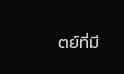ตย์ที่มี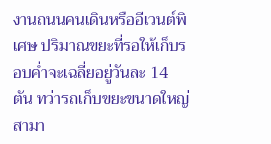งานถนนคนเดินหรืออีเวนต์พิเศษ ปริมาณขยะที่รอให้เก็บรอบค่ำจะเฉลี่ยอยู่วันละ 14 ตัน ทว่ารถเก็บขยะขนาดใหญ่สามา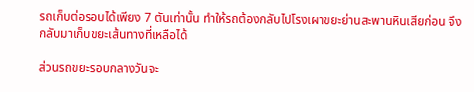รถเก็บต่อรอบได้เพียง 7 ตันเท่านั้น ทำให้รถต้องกลับไปโรงเผาขยะย่านสะพานหินเสียก่อน จึงกลับมาเก็บขยะเส้นทางที่เหลือได้

ส่วนรถขยะรอบกลางวันจะ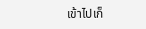เข้าไปเก็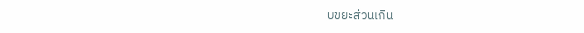บขยะส่วนเกิน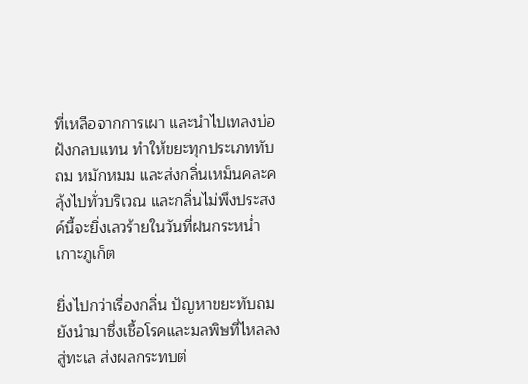ที่เหลือจากการเผา และนำไปเทลงบ่อฝังกลบแทน ทำให้ขยะทุกประเภททับถม หมักหมม และส่งกลิ่นเหม็นคละคลุ้งไปทั่วบริเวณ และกลิ่นไม่พึงประสงค์นี้จะยิ่งเลวร้ายในวันที่ฝนกระหน่ำเกาะภูเก็ต

ยิ่งไปกว่าเรื่องกลิ่น ปัญหาขยะทับถมยังนำมาซึ่งเชื้อโรคและมลพิษที่ไหลลงสู่ทะเล ส่งผลกระทบต่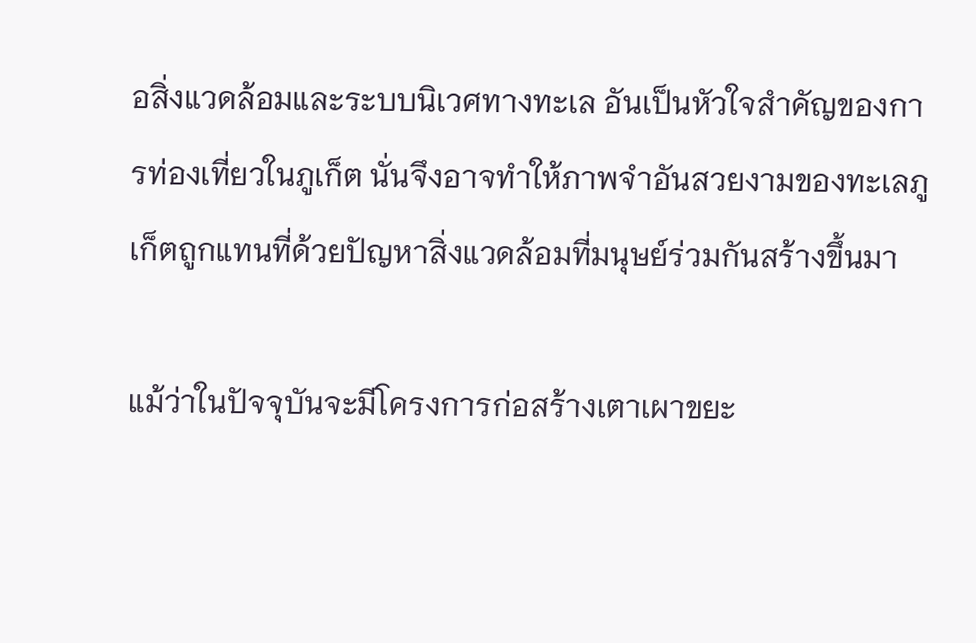อสิ่งแวดล้อมและระบบนิเวศทางทะเล อันเป็นหัวใจสำคัญของการท่องเที่ยวในภูเก็ต นั่นจึงอาจทำให้ภาพจำอันสวยงามของทะเลภูเก็ตถูกแทนที่ด้วยปัญหาสิ่งแวดล้อมที่มนุษย์ร่วมกันสร้างขึ้นมา

แม้ว่าในปัจจุบันจะมีโครงการก่อสร้างเตาเผาขยะ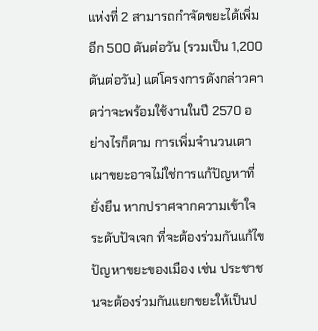แห่งที่ 2 สามารถกำจัดขยะได้เพิ่มอีก 500 ตันต่อวัน (รวมเป็น 1,200 ตันต่อวัน) แต่โครงการดังกล่าวคาดว่าจะพร้อมใช้งานในปี 2570 อย่างไรก็ตาม การเพิ่มจำนวนเตาเผาขยะอาจไม่ใช่การแก้ปัญหาที่ยั่งยืน หากปราศจากความเข้าใจระดับปัจเจก ที่จะต้องร่วมกันแก้ไขปัญหาขยะของเมือง เช่น ประชาชนจะต้องร่วมกันแยกขยะให้เป็นป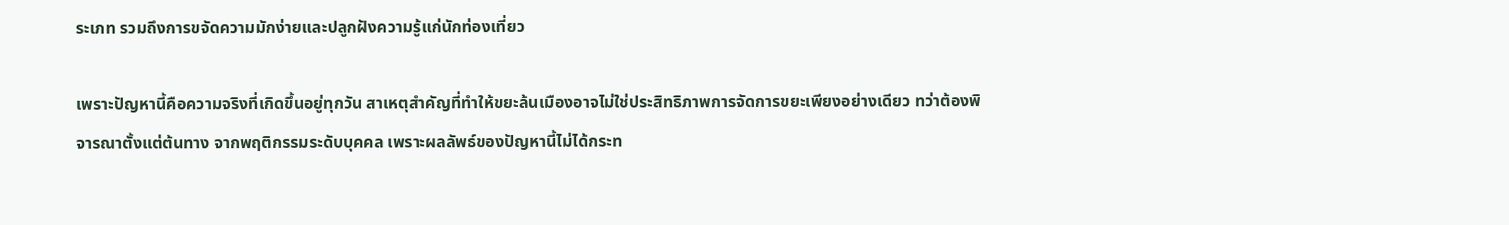ระเภท รวมถึงการขจัดความมักง่ายและปลูกฝังความรู้แก่นักท่องเที่ยว

เพราะปัญหานี้คือความจริงที่เกิดขึ้นอยู่ทุกวัน สาเหตุสำคัญที่ทำให้ขยะล้นเมืองอาจไม่ใช่ประสิทธิภาพการจัดการขยะเพียงอย่างเดียว ทว่าต้องพิจารณาตั้งแต่ต้นทาง จากพฤติกรรมระดับบุคคล เพราะผลลัพธ์ของปัญหานี้ไม่ได้กระท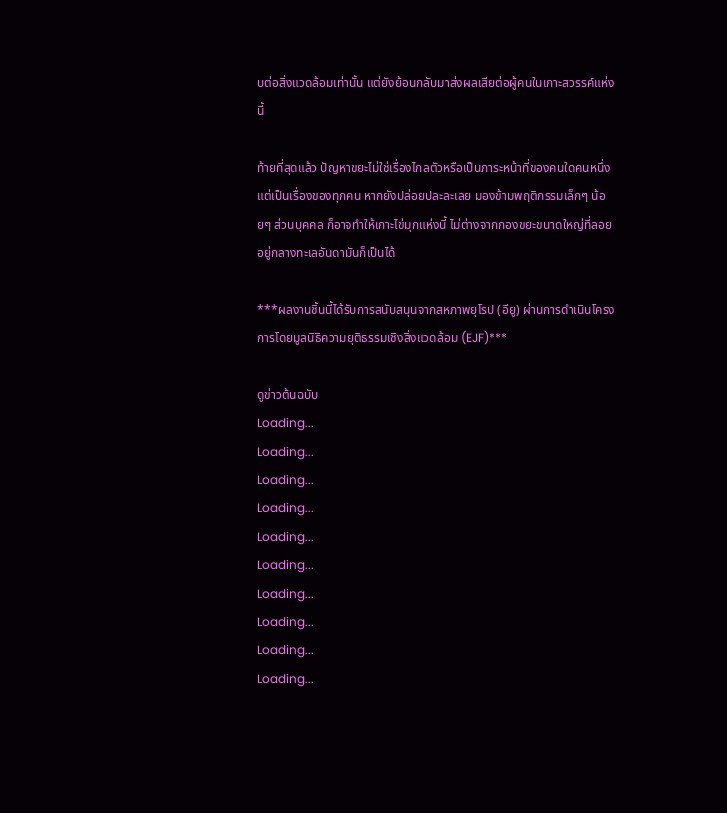บต่อสิ่งแวดล้อมเท่านั้น แต่ยังย้อนกลับมาส่งผลเสียต่อผู้คนในเกาะสวรรค์แห่งนี้

ท้ายที่สุดแล้ว ปัญหาขยะไม่ใช่เรื่องไกลตัวหรือเป็นภาระหน้าที่ของคนใดคนหนึ่ง แต่เป็นเรื่องของทุกคน หากยังปล่อยปละละเลย มองข้ามพฤติกรรมเล็กๆ น้อยๆ ส่วนบุคคล ก็อาจทำให้เกาะไข่มุกแห่งนี้ ไม่ต่างจากกองขยะขนาดใหญ่ที่ลอยอยู่กลางทะเลอันดามันก็เป็นได้

***ผลงานชิ้นนี้ได้รับการสนับสนุนจากสหภาพยุโรป (อียู) ผ่านการดำเนินโครงการโดยมูลนิธิความยุติธรรมเชิงสิ่งแวดล้อม (EJF)***

ดูข่าวต้นฉบับ
Loading...
Loading...
Loading...
Loading...
Loading...
Loading...
Loading...
Loading...
Loading...
Loading...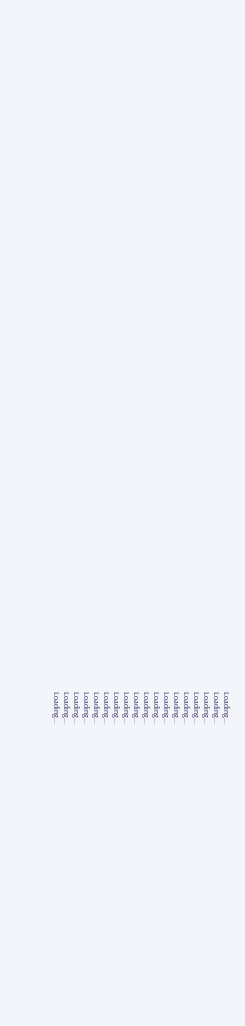Loading...
Loading...
Loading...
Loading...
Loading...
Loading...
Loading...
Loading...
Loading...
Loading...
Loading...
Loading...
Loading...
Loading...
Loading...
Loading...
Loading...
Loading...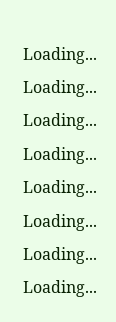Loading...
Loading...
Loading...
Loading...
Loading...
Loading...
Loading...
Loading...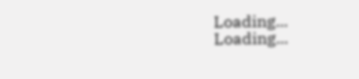Loading...
Loading...